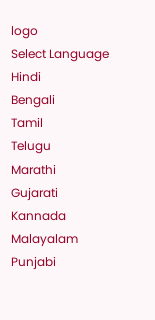logo
Select Language
Hindi
Bengali
Tamil
Telugu
Marathi
Gujarati
Kannada
Malayalam
Punjabi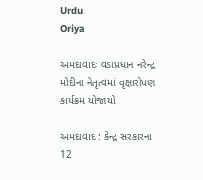Urdu
Oriya

અમદાવાદઃ વડાપ્રધાન નરેન્દ્ર મોદીના નેતૃત્વમાં વૃક્ષારોપણ કાર્યક્રમ યોજાયો

અમદાવાદ : કેન્દ્ર સરકારના 12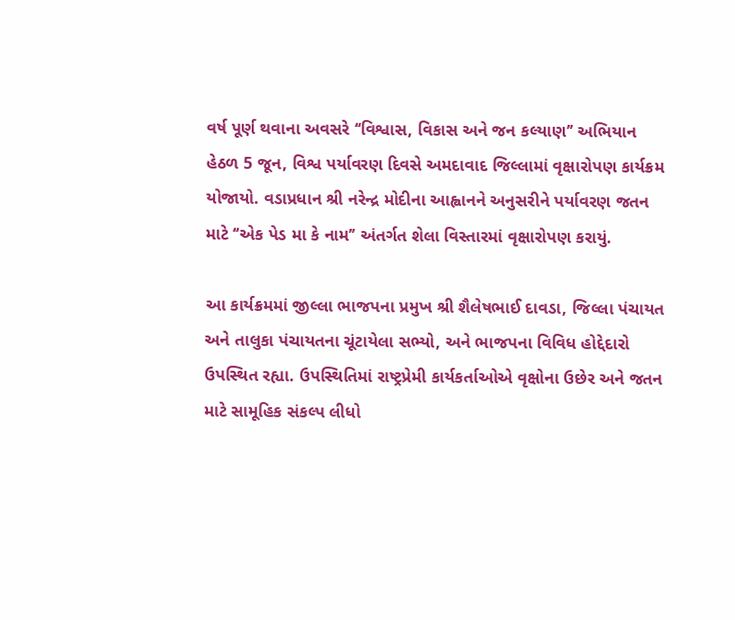વર્ષ પૂર્ણ થવાના અવસરે ‘‘વિશ્વાસ, વિકાસ અને જન કલ્યાણ’’ અભિયાન હેઠળ 5 જૂન, વિશ્વ પર્યાવરણ દિવસે અમદાવાદ જિલ્લામાં વૃક્ષારોપણ કાર્યક્રમ યોજાયો. વડાપ્રધાન શ્રી નરેન્દ્ર મોદીના આહ્વાનને અનુસરીને પર્યાવરણ જતન માટે ‘‘એક પેડ મા કે નામ’’ અંતર્ગત શેલા વિસ્તારમાં વૃક્ષારોપણ કરાયું.

આ કાર્યક્રમમાં જીલ્લા ભાજપના પ્રમુખ શ્રી શૈલેષભાઈ દાવડા, જિલ્લા પંચાયત અને તાલુકા પંચાયતના ચૂંટાયેલા સભ્યો, અને ભાજપના વિવિધ હોદ્દેદારો ઉપસ્થિત રહ્યા. ઉપસ્થિતિમાં રાષ્ટ્રપ્રેમી કાર્યકર્તાઓએ વૃક્ષોના ઉછેર અને જતન માટે સામૂહિક સંકલ્પ લીધો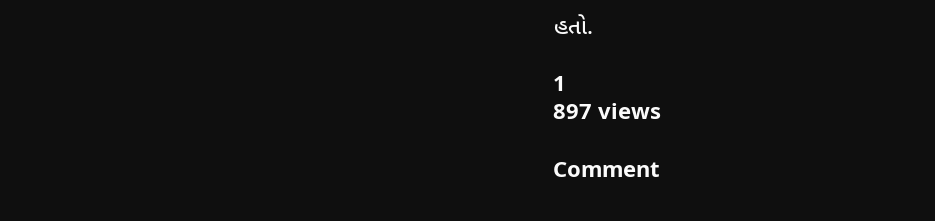હતો.

1
897 views

Comment